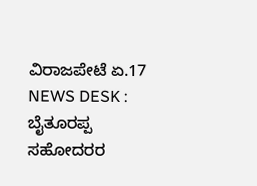ವಿರಾಜಪೇಟೆ ಏ.17 NEWS DESK : ಬೈತೂರಪ್ಪ ಸಹೋದರರ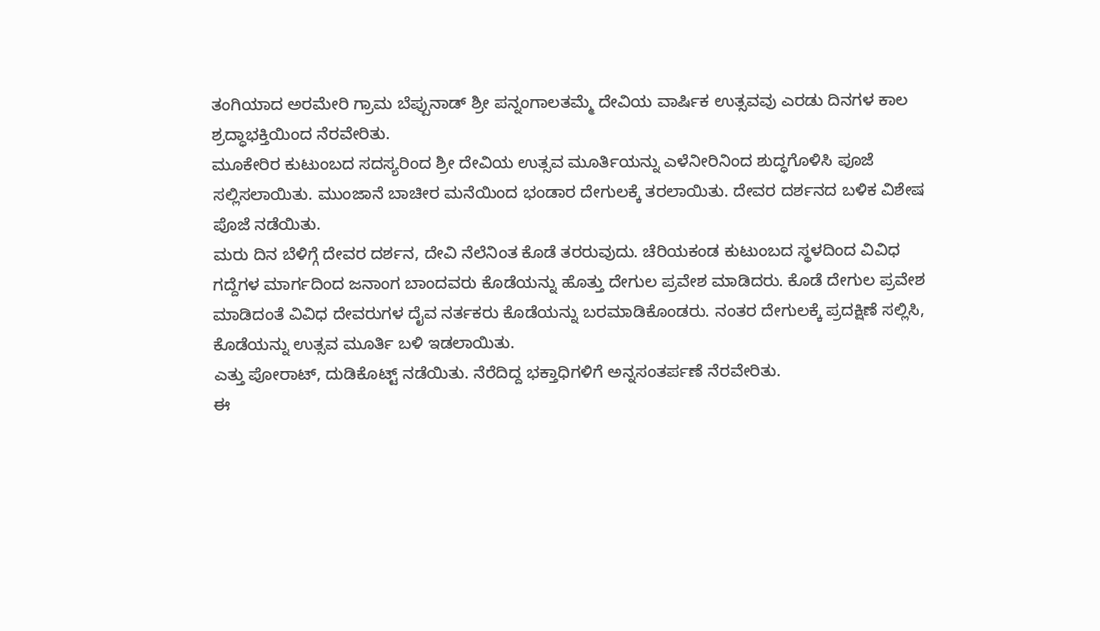ತಂಗಿಯಾದ ಅರಮೇರಿ ಗ್ರಾಮ ಬೆಪ್ಪುನಾಡ್ ಶ್ರೀ ಪನ್ನಂಗಾಲತಮ್ಮೆ ದೇವಿಯ ವಾರ್ಷಿಕ ಉತ್ಸವವು ಎರಡು ದಿನಗಳ ಕಾಲ ಶ್ರದ್ಧಾಭಕ್ತಿಯಿಂದ ನೆರವೇರಿತು.
ಮೂಕೇರಿರ ಕುಟುಂಬದ ಸದಸ್ಯರಿಂದ ಶ್ರೀ ದೇವಿಯ ಉತ್ಸವ ಮೂರ್ತಿಯನ್ನು ಎಳೆನೀರಿನಿಂದ ಶುದ್ಧಗೊಳಿಸಿ ಪೂಜೆ ಸಲ್ಲಿಸಲಾಯಿತು. ಮುಂಜಾನೆ ಬಾಚೀರ ಮನೆಯಿಂದ ಭಂಡಾರ ದೇಗುಲಕ್ಕೆ ತರಲಾಯಿತು. ದೇವರ ದರ್ಶನದ ಬಳಿಕ ವಿಶೇಷ ಪೊಜೆ ನಡೆಯಿತು.
ಮರು ದಿನ ಬೆಳಿಗ್ಗೆ ದೇವರ ದರ್ಶನ, ದೇವಿ ನೆಲೆನಿಂತ ಕೊಡೆ ತರರುವುದು. ಚೆರಿಯಕಂಡ ಕುಟುಂಬದ ಸ್ಥಳದಿಂದ ವಿವಿಧ ಗದ್ದೆಗಳ ಮಾರ್ಗದಿಂದ ಜನಾಂಗ ಬಾಂದವರು ಕೊಡೆಯನ್ನು ಹೊತ್ತು ದೇಗುಲ ಪ್ರವೇಶ ಮಾಡಿದರು. ಕೊಡೆ ದೇಗುಲ ಪ್ರವೇಶ ಮಾಡಿದಂತೆ ವಿವಿಧ ದೇವರುಗಳ ದೈವ ನರ್ತಕರು ಕೊಡೆಯನ್ನು ಬರಮಾಡಿಕೊಂಡರು. ನಂತರ ದೇಗುಲಕ್ಕೆ ಪ್ರದಕ್ಷಿಣೆ ಸಲ್ಲಿಸಿ, ಕೊಡೆಯನ್ನು ಉತ್ಸವ ಮೂರ್ತಿ ಬಳಿ ಇಡಲಾಯಿತು.
ಎತ್ತು ಪೋರಾಟ್, ದುಡಿಕೊಟ್ಟ್ ನಡೆಯಿತು. ನೆರೆದಿದ್ದ ಭಕ್ತಾಧಿಗಳಿಗೆ ಅನ್ನಸಂತರ್ಪಣೆ ನೆರವೇರಿತು.
ಈ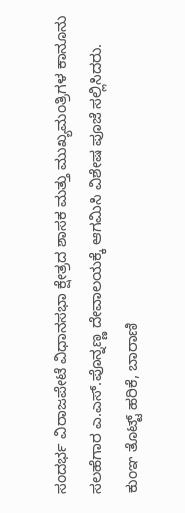ಸಂದರ್ಭ ವಿರಾಜಪೇಟೆ ವಿಧಾನಸಭಾ ಕ್ಷೇತ್ರದ ಶಾಸಕ ಮತ್ತು ಮುಖ್ಯಮಂತ್ರಿಗಳ ಕಾನೂನು ಸಲಹೆಗಾರ ಎ.ಎಸ್.ಪೊನ್ನಣ್ಣ ದೇವಾಲಯಕ್ಕೆ ಆಗಮಿಸಿ ವಿಶೇಷ ಪೂಜೆ ಸಲ್ಲಿಸಿದರು.
ಕುಂಞ ತೊಟ್ಟ್ ಹರಿಕೆ, ಬಾರಾಣಿ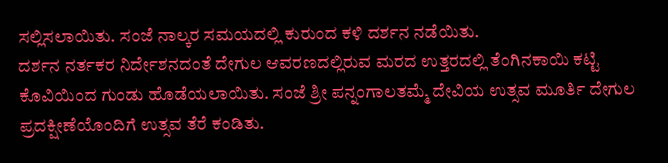ಸಲ್ಲಿಸಲಾಯಿತು. ಸಂಜೆ ನಾಲ್ಕರ ಸಮಯದಲ್ಲಿ ಕುರುಂದ ಕಳಿ ದರ್ಶನ ನಡೆಯಿತು.
ದರ್ಶನ ನರ್ತಕರ ನಿರ್ದೇಶನದಂತೆ ದೇಗುಲ ಆವರಣದಲ್ಲಿರುವ ಮರದ ಉತ್ತರದಲ್ಲಿ ತೆಂಗಿನಕಾಯಿ ಕಟ್ಟಿ ಕೊವಿಯಿಂದ ಗುಂಡು ಹೊಡೆಯಲಾಯಿತು. ಸಂಜೆ ಶ್ರೀ ಪನ್ನಂಗಾಲತಮ್ಮೆ ದೇವಿಯ ಉತ್ಸವ ಮೂರ್ತಿ ದೇಗುಲ ಪ್ರದಕ್ಷೀಣೆಯೊಂದಿಗೆ ಉತ್ಸವ ತೆರೆ ಕಂಡಿತು.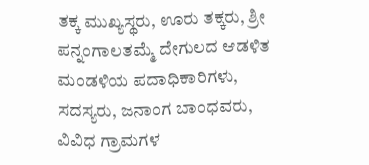ತಕ್ಕ ಮುಖ್ಯಸ್ಥರು, ಊರು ತಕ್ಕರು, ಶ್ರೀ ಪನ್ನಂಗಾಲತಮ್ಮೆ ದೇಗುಲದ ಆಡಳಿತ ಮಂಡಳಿಯ ಪದಾಧಿಕಾರಿಗಳು, ಸದಸ್ಯರು, ಜನಾಂಗ ಬಾಂಧವರು, ವಿವಿಧ ಗ್ರಾಮಗಳ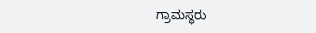ಗ್ರಾಮಸ್ಥರು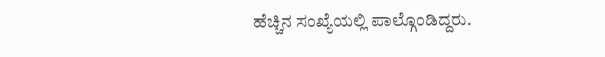ಹೆಚ್ಚಿನ ಸಂಖ್ಯೆಯಲ್ಲಿ ಪಾಲ್ಗೊಂಡಿದ್ದರು.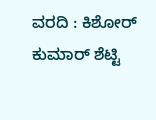ವರದಿ : ಕಿಶೋರ್ ಕುಮಾರ್ ಶೆಟ್ಟಿ